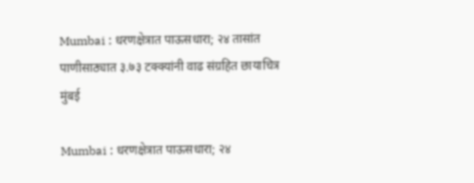Mumbai : धरणक्षेत्रात पाऊसधारा; २४ तासांत पाणीसाठ्यात ३.७३ टक्क्यांनी वाढ संग्रहित छायाचित्र
मुंबई

Mumbai : धरणक्षेत्रात पाऊसधारा; २४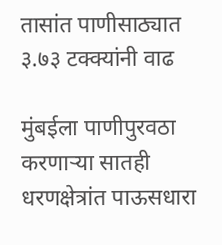तासांत पाणीसाठ्यात ३.७३ टक्क्यांनी वाढ

मुंबईला पाणीपुरवठा करणाऱ्या सातही धरणक्षेत्रांत पाऊसधारा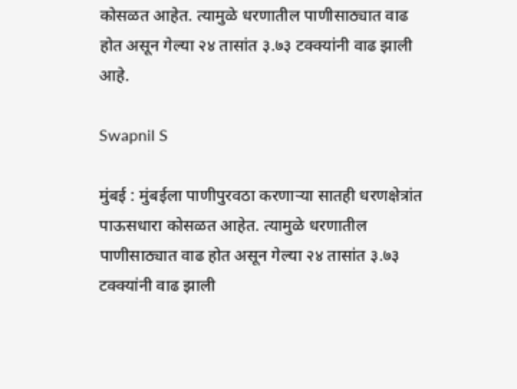कोसळत आहेत. त्यामुळे धरणातील पाणीसाठ्यात वाढ होत असून गेल्या २४ तासांत ३.७३ टक्क्यांनी वाढ झाली आहे.

Swapnil S

मुंबई : मुंबईला पाणीपुरवठा करणाऱ्या सातही धरणक्षेत्रांत पाऊसधारा कोसळत आहेत. त्यामुळे धरणातील पाणीसाठ्यात वाढ होत असून गेल्या २४ तासांत ३.७३ टक्क्यांनी वाढ झाली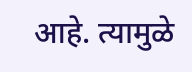आहे. त्यामुळे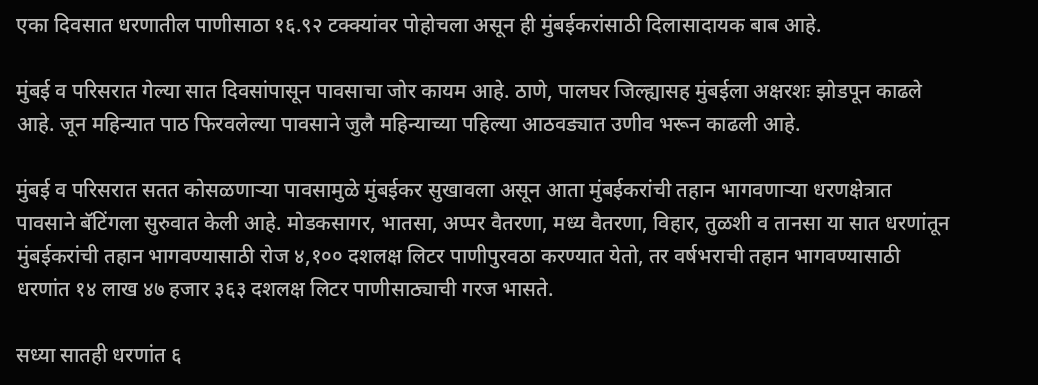एका दिवसात धरणातील पाणीसाठा १६.९२ टक्क्यांवर पोहोचला असून ही मुंबईकरांसाठी दिलासादायक बाब आहे.

मुंबई व परिसरात गेल्या सात दिवसांपासून पावसाचा जोर कायम आहे. ठाणे, पालघर जिल्ह्यासह मुंबईला अक्षरशः झोडपून काढले आहे. जून महिन्यात पाठ फिरवलेल्या पावसाने जुलै महिन्याच्या पहिल्या आठवड्यात उणीव भरून काढली आहे.

मुंबई व परिसरात सतत कोसळणाऱ्या पावसामुळे मुंबईकर सुखावला असून आता मुंबईकरांची तहान भागवणाऱ्या धरणक्षेत्रात पावसाने बॅटिंगला सुरुवात केली आहे. मोडकसागर, भातसा, अप्पर वैतरणा, मध्य वैतरणा, विहार, तुळशी व तानसा या सात धरणांतून मुंबईकरांची तहान भागवण्यासाठी रोज ४,१०० दशलक्ष लिटर पाणीपुरवठा करण्यात येतो, तर वर्षभराची तहान भागवण्यासाठी धरणांत १४ लाख ४७ हजार ३६३ दशलक्ष लिटर पाणीसाठ्याची गरज भासते.

सध्या सातही धरणांत ६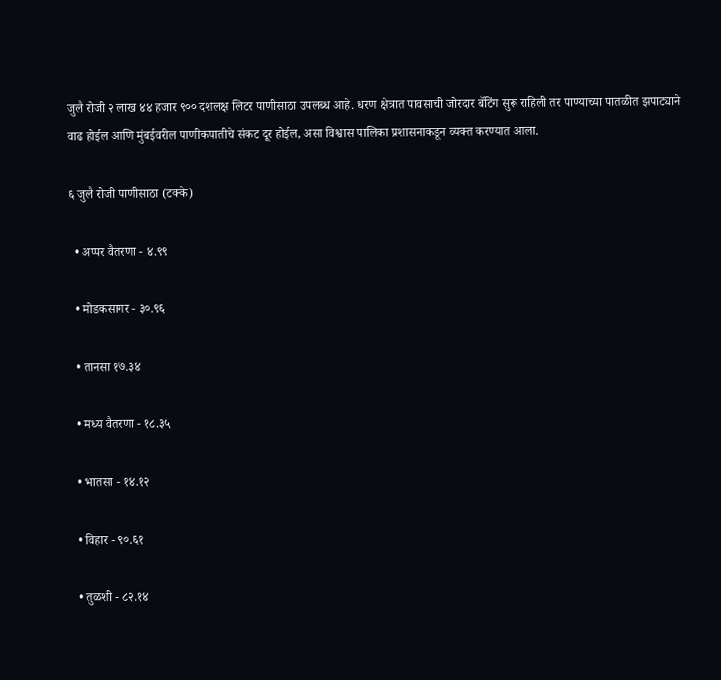जुलै रोजी २ लाख ४४ हजार ९०० दशलक्ष लिटर पाणीसाठा उपलब्ध आहे. धरण क्षेत्रात पावसाची जोरदार बॅटिंग सुरू राहिली तर पाण्याच्या पातळीत झपाट्याने वाढ होईल आणि मुंबईवरील पाणीकपातीचे संकट दूर होईल, असा विश्वास पालिका प्रशासनाकडून व्यक्त करण्यात आला.

६ जुलै रोजी पाणीसाठा (टक्के)

  • अप्पर वैतरणा - ४.९९

  • मोडकसागर - ३०.९६

  • तानसा १७.३४

  • मध्य वैतरणा - १८.३५

  • भातसा - १४.१२

  • विहार - ९०.६१

  • तुळशी - ८२.१४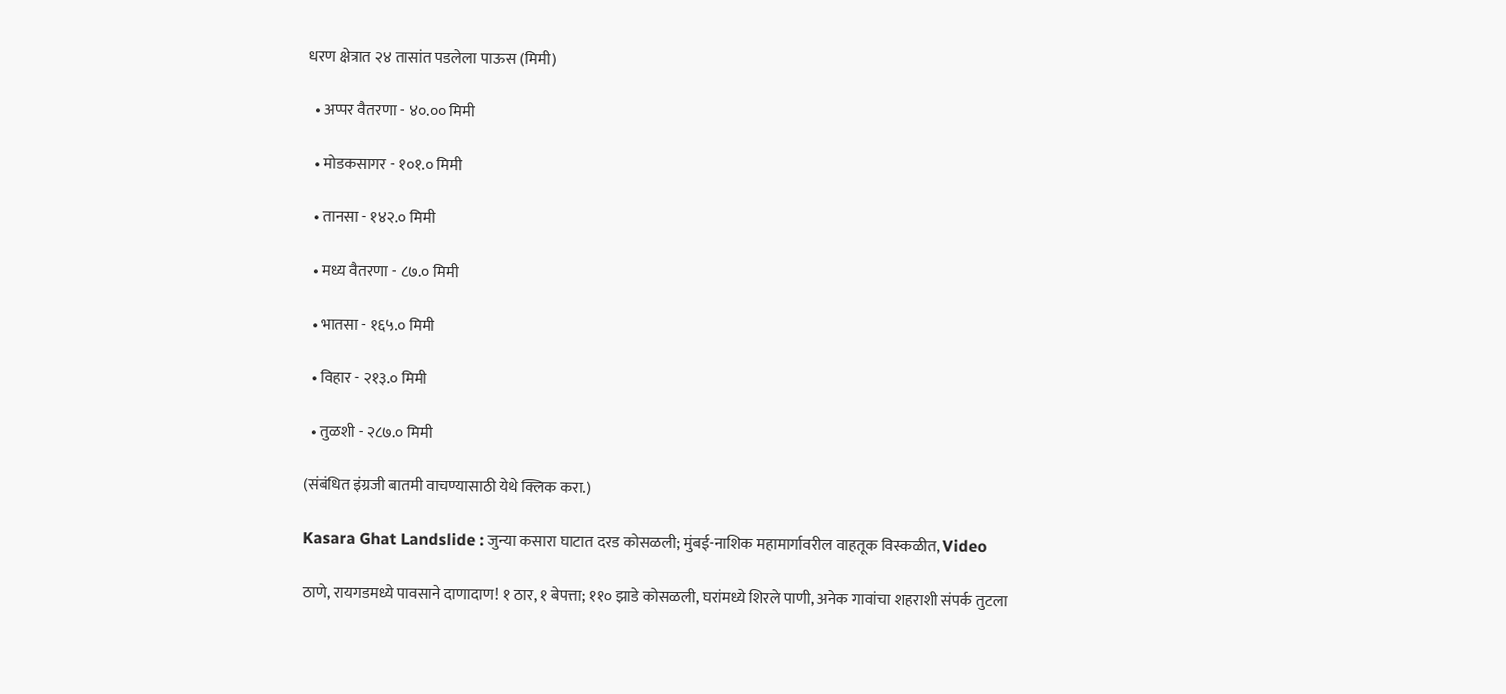धरण क्षेत्रात २४ तासांत पडलेला पाऊस (मिमी)

  • अप्पर वैतरणा - ४०.०० मिमी

  • मोडकसागर - १०१.० मिमी

  • तानसा - १४२.० मिमी

  • मध्य वैतरणा - ८७.० मिमी

  • भातसा - १६५.० मिमी

  • विहार - २१३.० मिमी

  • तुळशी - २८७.० मिमी

(संबंधित इंग्रजी बातमी वाचण्यासाठी येथे क्लिक करा.)

Kasara Ghat Landslide : जुन्या कसारा घाटात दरड कोसळली; मुंबई-नाशिक महामार्गावरील वाहतूक विस्कळीत, Video

ठाणे, रायगडमध्ये पावसाने दाणादाण! १ ठार, १ बेपत्ता; ११० झाडे कोसळली, घरांमध्ये शिरले पाणी, अनेक गावांचा शहराशी संपर्क तुटला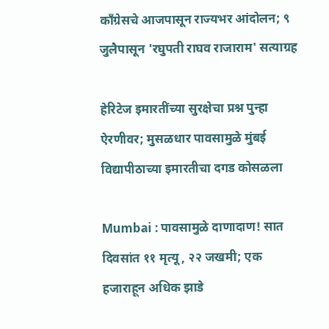काँग्रेसचे आजपासून राज्यभर आंदोलन; ९ जुलैपासून 'रघुपती राघव राजाराम' सत्याग्रह

हेरिटेज इमारतींच्या सुरक्षेचा प्रश्न पुन्हा ऐरणीवर; मुसळधार पावसामुळे मुंबई विद्यापीठाच्या इमारतीचा दगड कोसळला

Mumbai : पावसामुळे दाणादाण! सात दिवसांत ११ मृत्यू, २२ जखमी; एक हजाराहून अधिक झाडे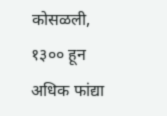कोसळली, १३०० हून अधिक फांद्या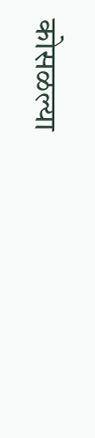कोसळल्या